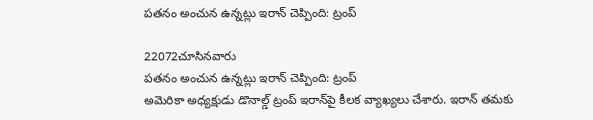పతనం అంచున ఉన్నట్లు ఇరాన్‌ చెప్పింది: ట్రంప్‌

22072చూసినవారు
పతనం అంచున ఉన్నట్లు ఇరాన్‌ చెప్పింది: ట్రంప్‌
అమెరికా అధ్యక్షుడు డొనాల్డ్ ట్రంప్ ఇరాన్‌పై కీలక వ్యాఖ్యలు చేశారు. ఇరాన్ తమకు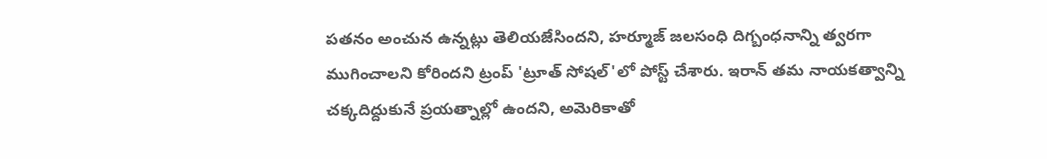పతనం అంచున ఉన్నట్లు తెలియజేసిందని, హర్మూజ్ జలసంధి దిగ్బంధనాన్ని త్వరగా ముగించాలని కోరిందని ట్రంప్ 'ట్రూత్ సోషల్'లో పోస్ట్ చేశారు. ఇరాన్ తమ నాయకత్వాన్ని చక్కదిద్దుకునే ప్రయత్నాల్లో ఉందని, అమెరికాతో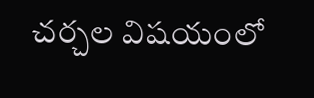చర్చల విషయంలో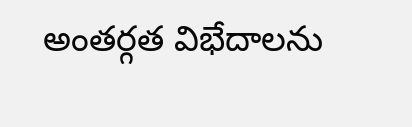అంతర్గత విభేదాలను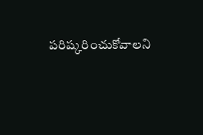పరిష్కరించుకోవాలని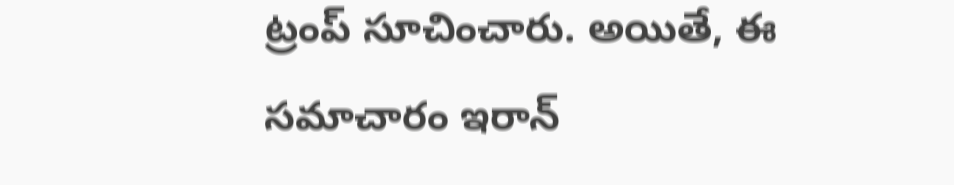ట్రంప్ సూచించారు. అయితే, ఈ సమాచారం ఇరాన్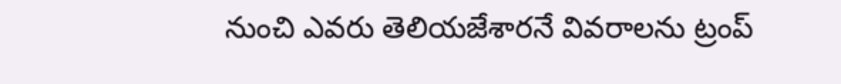నుంచి ఎవరు తెలియజేశారనే వివరాలను ట్రంప్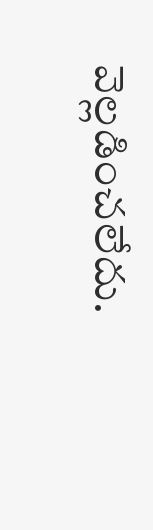వెల్లడించలేదు.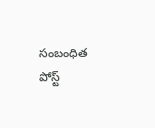సంబంధిత పోస్ట్